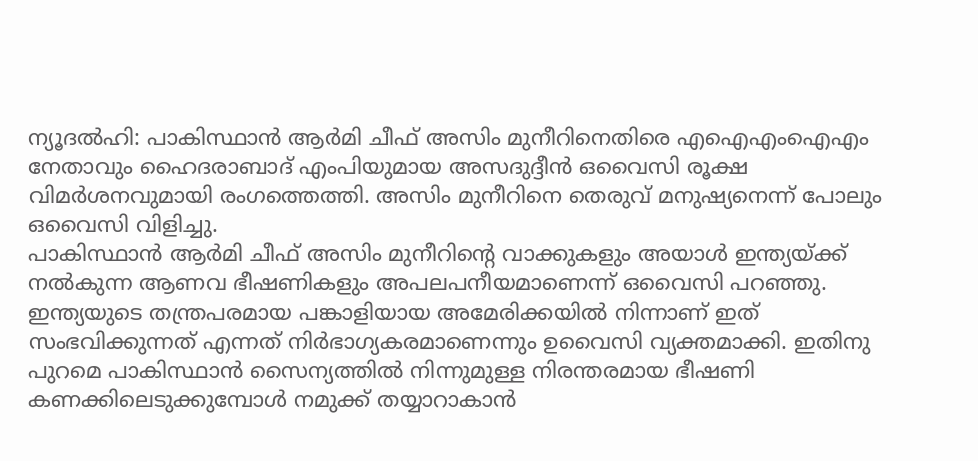ന്യൂദൽഹി: പാകിസ്ഥാൻ ആർമി ചീഫ് അസിം മുനീറിനെതിരെ എഐഎംഐഎം നേതാവും ഹൈദരാബാദ് എംപിയുമായ അസദുദ്ദീൻ ഒവൈസി രൂക്ഷ വിമർശനവുമായി രംഗത്തെത്തി. അസിം മുനീറിനെ തെരുവ് മനുഷ്യനെന്ന് പോലും ഒവൈസി വിളിച്ചു.
പാകിസ്ഥാൻ ആർമി ചീഫ് അസിം മുനീറിന്റെ വാക്കുകളും അയാൾ ഇന്ത്യയ്ക്ക് നൽകുന്ന ആണവ ഭീഷണികളും അപലപനീയമാണെന്ന് ഒവൈസി പറഞ്ഞു. ഇന്ത്യയുടെ തന്ത്രപരമായ പങ്കാളിയായ അമേരിക്കയിൽ നിന്നാണ് ഇത് സംഭവിക്കുന്നത് എന്നത് നിർഭാഗ്യകരമാണെന്നും ഉവൈസി വ്യക്തമാക്കി. ഇതിനു പുറമെ പാകിസ്ഥാൻ സൈന്യത്തിൽ നിന്നുമുള്ള നിരന്തരമായ ഭീഷണി കണക്കിലെടുക്കുമ്പോൾ നമുക്ക് തയ്യാറാകാൻ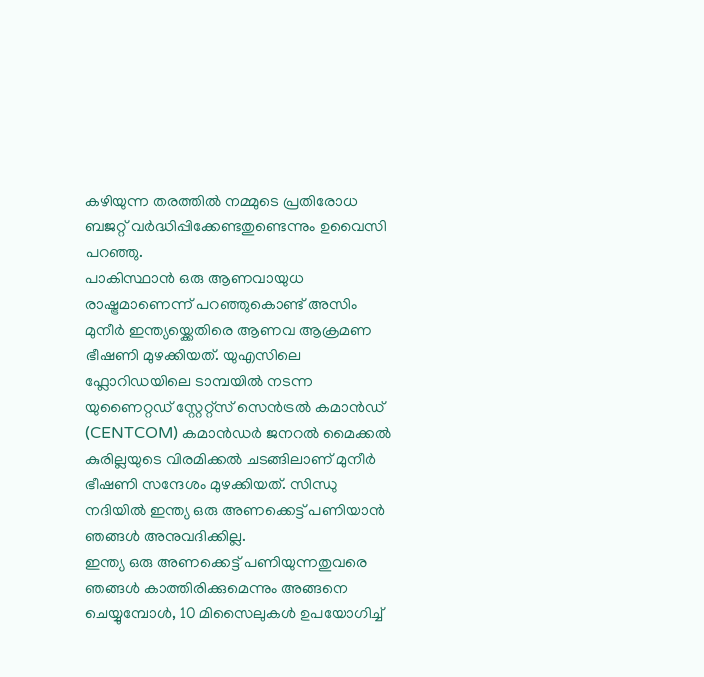കഴിയുന്ന തരത്തിൽ നമ്മുടെ പ്രതിരോധ ബജറ്റ് വർദ്ധിപ്പിക്കേണ്ടതുണ്ടെന്നും ഉവൈസി പറഞ്ഞു.
പാകിസ്ഥാൻ ഒരു ആണവായുധ രാഷ്ട്രമാണെന്ന് പറഞ്ഞുകൊണ്ട് അസിം മുനീർ ഇന്ത്യയ്ക്കെതിരെ ആണവ ആക്രമണ ഭീഷണി മുഴക്കിയത്. യുഎസിലെ ഫ്ലോറിഡയിലെ ടാമ്പയിൽ നടന്ന യുണൈറ്റഡ് സ്റ്റേറ്റ്സ് സെൻട്രൽ കമാൻഡ് (CENTCOM) കമാൻഡർ ജനറൽ മൈക്കൽ കുരില്ലയുടെ വിരമിക്കൽ ചടങ്ങിലാണ് മുനീർ ഭീഷണി സന്ദേശം മുഴക്കിയത്. സിന്ധു നദിയിൽ ഇന്ത്യ ഒരു അണക്കെട്ട് പണിയാൻ ഞങ്ങൾ അനുവദിക്കില്ല.
ഇന്ത്യ ഒരു അണക്കെട്ട് പണിയുന്നതുവരെ ഞങ്ങൾ കാത്തിരിക്കുമെന്നും അങ്ങനെ ചെയ്യുമ്പോൾ, 10 മിസൈലുകൾ ഉപയോഗിച്ച്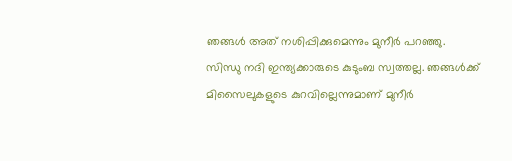ഞങ്ങൾ അത് നശിപ്പിക്കുമെന്നും മുനീർ പറഞ്ഞു. സിന്ധു നദി ഇന്ത്യക്കാരുടെ കുടുംബ സ്വത്തല്ല. ഞങ്ങൾക്ക് മിസൈലുകളുടെ കുറവില്ലെന്നുമാണ് മുനീർ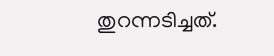തുറന്നടിച്ചത്.